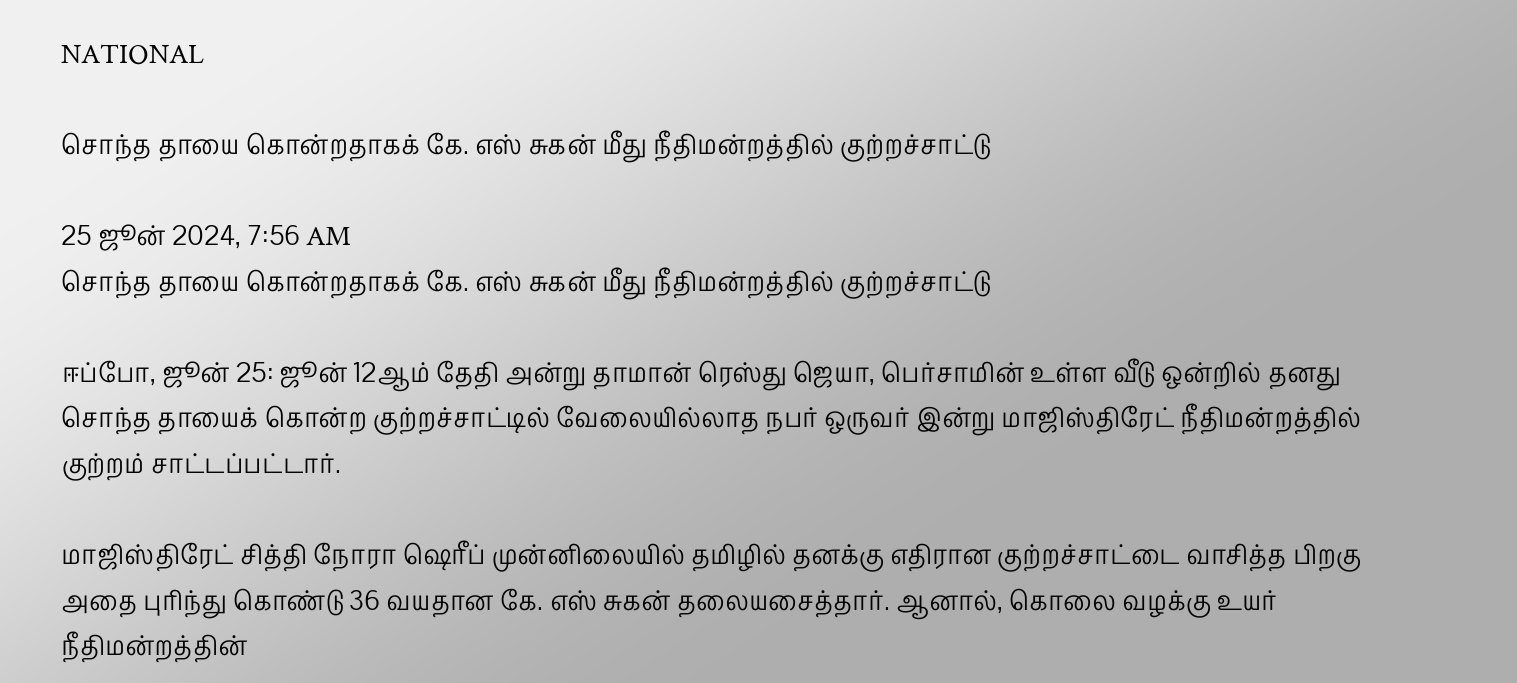NATIONAL

சொந்த தாயை கொன்றதாகக் கே. எஸ் சுகன் மீது நீதிமன்றத்தில் குற்றச்சாட்டு

25 ஜூன் 2024, 7:56 AM
சொந்த தாயை கொன்றதாகக் கே. எஸ் சுகன் மீது நீதிமன்றத்தில் குற்றச்சாட்டு

ஈப்போ, ஜூன் 25: ஜூன் 12ஆம் தேதி அன்று தாமான் ரெஸ்து ஜெயா, பெர்சாமின் உள்ள வீடு ஒன்றில் தனது சொந்த தாயைக் கொன்ற குற்றச்சாட்டில் வேலையில்லாத நபர் ஒருவர் இன்று மாஜிஸ்திரேட் நீதிமன்றத்தில் குற்றம் சாட்டப்பட்டார்.

மாஜிஸ்திரேட் சித்தி நோரா ஷெரீப் முன்னிலையில் தமிழில் தனக்கு எதிரான குற்றச்சாட்டை வாசித்த பிறகு அதை புரிந்து கொண்டு 36 வயதான கே. எஸ் சுகன் தலையசைத்தார். ஆனால், கொலை வழக்கு உயர் நீதிமன்றத்தின்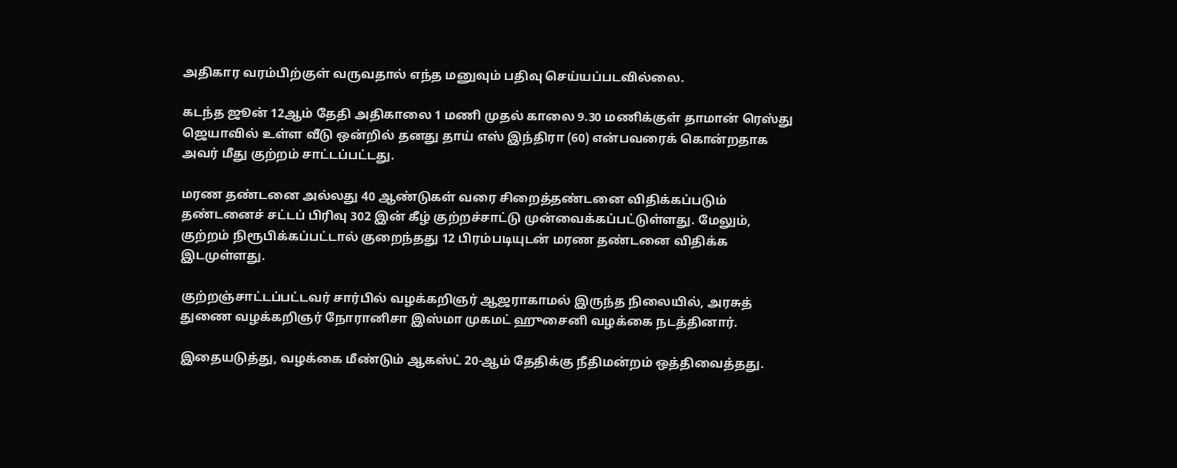அதிகார வரம்பிற்குள் வருவதால் எந்த மனுவும் பதிவு செய்யப்படவில்லை.

கடந்த ஜூன் 12ஆம் தேதி அதிகாலை 1 மணி முதல் காலை 9.30 மணிக்குள் தாமான் ரெஸ்து ஜெயாவில் உள்ள வீடு ஒன்றில் தனது தாய் எஸ் இந்திரா (60) என்பவரைக் கொன்றதாக அவர் மீது குற்றம் சாட்டப்பட்டது.

மரண தண்டனை அல்லது 40 ஆண்டுகள் வரை சிறைத்தண்டனை விதிக்கப்படும் தண்டனைச் சட்டப் பிரிவு 302 இன் கீழ் குற்றச்சாட்டு முன்வைக்கப்பட்டுள்ளது. மேலும், குற்றம் நிரூபிக்கப்பட்டால் குறைந்தது 12 பிரம்படியுடன் மரண தண்டனை விதிக்க இடமுள்ளது.

குற்றஞ்சாட்டப்பட்டவர் சார்பில் வழக்கறிஞர் ஆஜராகாமல் இருந்த நிலையில், அரசுத் துணை வழக்கறிஞர் நோரானிசா இஸ்மா முகமட் ஹுசைனி வழக்கை நடத்தினார்.

இதையடுத்து, வழக்கை மீண்டும் ஆகஸ்ட் 20-ஆம் தேதிக்கு நீதிமன்றம் ஒத்திவைத்தது.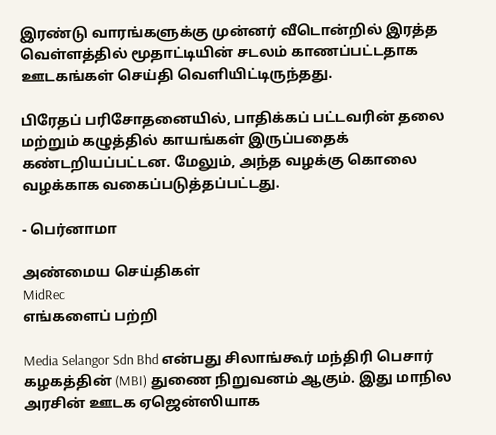இரண்டு வாரங்களுக்கு முன்னர் வீடொன்றில் இரத்த வெள்ளத்தில் மூதாட்டியின் சடலம் காணப்பட்டதாக ஊடகங்கள் செய்தி வெளியிட்டிருந்தது.

பிரேதப் பரிசோதனையில், பாதிக்கப் பட்டவரின் தலை மற்றும் கழுத்தில் காயங்கள் இருப்பதைக் கண்டறியப்பட்டன. மேலும், அந்த வழக்கு கொலை வழக்காக வகைப்படுத்தப்பட்டது.

- பெர்னாமா

அண்மைய செய்திகள்
MidRec
எங்களைப் பற்றி

Media Selangor Sdn Bhd என்பது சிலாங்கூர் மந்திரி பெசார் கழகத்தின் (MBI) துணை நிறுவனம் ஆகும். இது மாநில அரசின் ஊடக ஏஜென்ஸியாக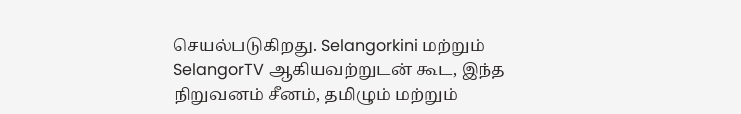செயல்படுகிறது. Selangorkini மற்றும் SelangorTV ஆகியவற்றுடன் கூட, இந்த நிறுவனம் சீனம், தமிழும் மற்றும்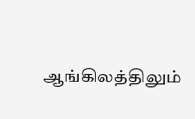ஆங்கிலத்திலும்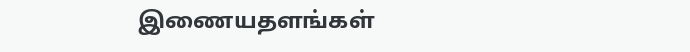இணையதளங்கள்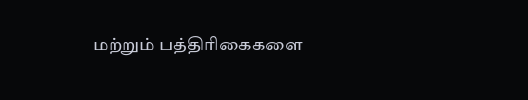மற்றும் பத்திரிகைகளை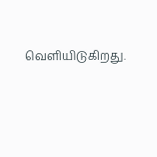வெளியிடுகிறது.